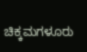ಚಿಕ್ಕಮಗಳೂರು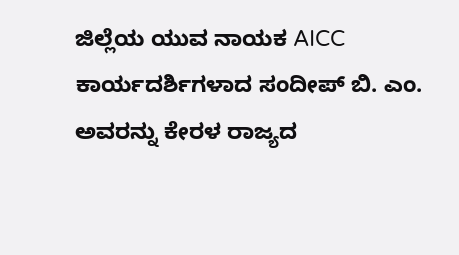ಜಿಲ್ಲೆಯ ಯುವ ನಾಯಕ AICC ಕಾರ್ಯದರ್ಶಿಗಳಾದ ಸಂದೀಪ್ ಬಿ. ಎಂ. ಅವರನ್ನು ಕೇರಳ ರಾಜ್ಯದ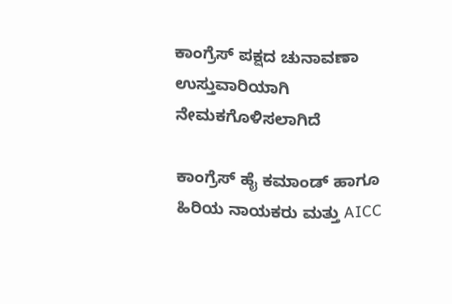ಕಾಂಗ್ರೆಸ್ ಪಕ್ಷದ ಚುನಾವಣಾ ಉಸ್ತುವಾರಿಯಾಗಿ ನೇಮಕಗೊಳಿಸಲಾಗಿದೆ

ಕಾಂಗ್ರೆಸ್ ಹೈ ಕಮಾಂಡ್ ಹಾಗೂ ಹಿರಿಯ ನಾಯಕರು ಮತ್ತು AICC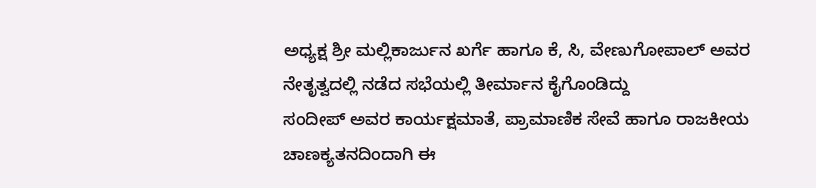ಅಧ್ಯಕ್ಷ ಶ್ರೀ ಮಲ್ಲಿಕಾರ್ಜುನ ಖರ್ಗೆ ಹಾಗೂ ಕೆ, ಸಿ, ವೇಣುಗೋಪಾಲ್ ಅವರ ನೇತೃತ್ವದಲ್ಲಿ ನಡೆದ ಸಭೆಯಲ್ಲಿ ತೀರ್ಮಾನ ಕೈಗೊಂಡಿದ್ದು
ಸಂದೀಪ್ ಅವರ ಕಾರ್ಯಕ್ಷಮಾತೆ, ಪ್ರಾಮಾಣಿಕ ಸೇವೆ ಹಾಗೂ ರಾಜಕೀಯ ಚಾಣಕ್ಯತನದಿಂದಾಗಿ ಈ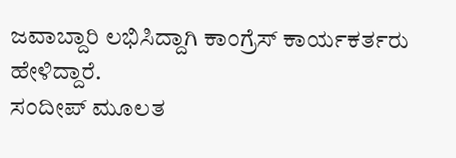ಜವಾಬ್ದಾರಿ ಲಭಿಸಿದ್ದಾಗಿ ಕಾಂಗ್ರೆಸ್ ಕಾರ್ಯಕರ್ತರು ಹೇಳಿದ್ದಾರೆ.
ಸಂದೀಪ್ ಮೂಲತ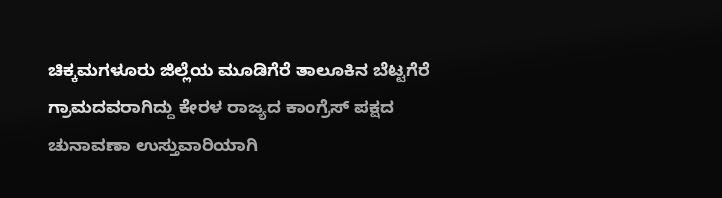ಚಿಕ್ಕಮಗಳೂರು ಜಿಲ್ಲೆಯ ಮೂಡಿಗೆರೆ ತಾಲೂಕಿನ ಬೆಟ್ಟಗೆರೆ ಗ್ರಾಮದವರಾಗಿದ್ದು ಕೇರಳ ರಾಜ್ಯದ ಕಾಂಗ್ರೆಸ್ ಪಕ್ಷದ ಚುನಾವಣಾ ಉಸ್ತುವಾರಿಯಾಗಿ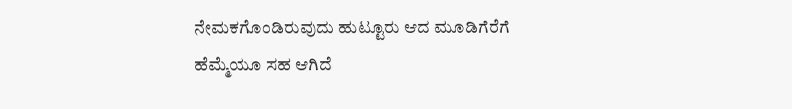ನೇಮಕಗೊಂಡಿರುವುದು ಹುಟ್ಟೂರು ಆದ ಮೂಡಿಗೆರೆಗೆ ಹೆಮ್ಮೆಯೂ ಸಹ ಆಗಿದೆ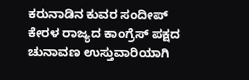ಕರುನಾಡಿನ ಕುವರ ಸಂದೀಪ್ ಕೇರಳ ರಾಜ್ಯದ ಕಾಂಗ್ರೆಸ್ ಪಕ್ಷದ ಚುನಾವಣ ಉಸ್ತುವಾರಿಯಾಗಿ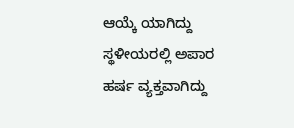ಆಯ್ಕೆ ಯಾಗಿದ್ದು ಸ್ಥಳೀಯರಲ್ಲಿ ಅಪಾರ ಹರ್ಷ ವ್ಯಕ್ತವಾಗಿದ್ದು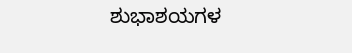ಶುಭಾಶಯಗಳ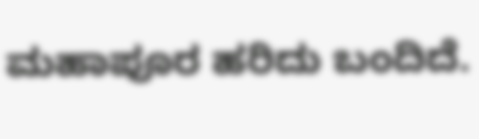ಮಹಾಪೂರ ಹರಿದು ಬಂದಿದೆ.